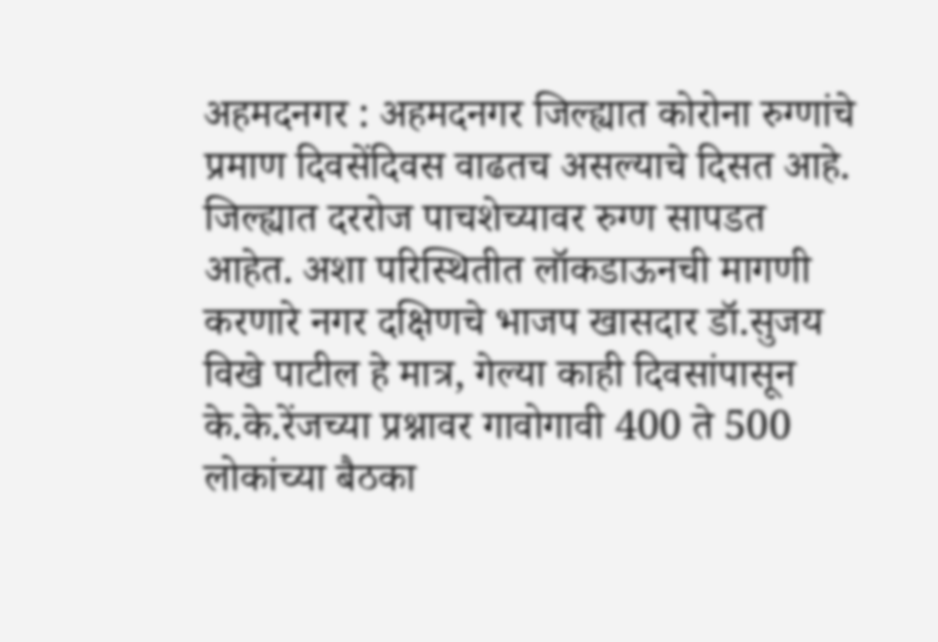अहमदनगर : अहमदनगर जिल्ह्यात कोरोना रुग्णांचे प्रमाण दिवसेंदिवस वाढतच असल्याचे दिसत आहे. जिल्ह्यात दररोज पाचशेच्यावर रुग्ण सापडत आहेत. अशा परिस्थितीत लॉकडाऊनची मागणी करणारे नगर दक्षिणचे भाजप खासदार डॉ.सुजय विखे पाटील हे मात्र, गेल्या काही दिवसांपासून के.के.रेंजच्या प्रश्नावर गावोगावी 400 ते 500 लोकांच्या बैठका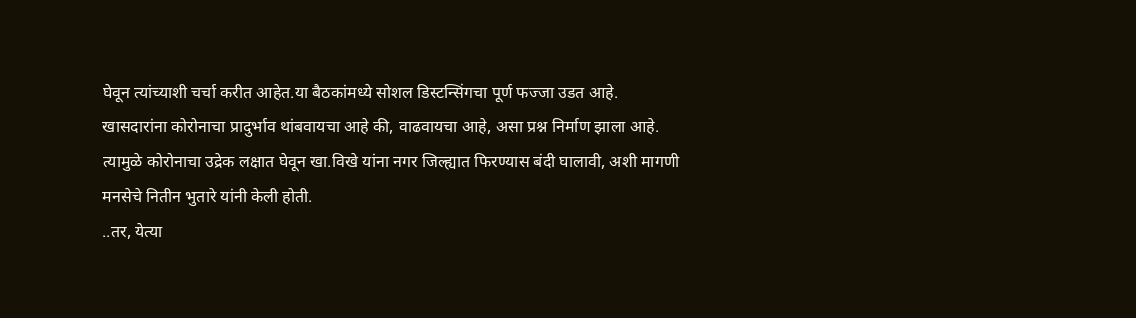घेवून त्यांच्याशी चर्चा करीत आहेत.या बैठकांमध्ये सोशल डिस्टन्सिंगचा पूर्ण फज्जा उडत आहे.
खासदारांना कोरोनाचा प्रादुर्भाव थांबवायचा आहे की, वाढवायचा आहे, असा प्रश्न निर्माण झाला आहे. त्यामुळे कोरोनाचा उद्रेक लक्षात घेवून खा.विखे यांना नगर जिल्ह्यात फिरण्यास बंदी घालावी, अशी मागणी मनसेचे नितीन भुतारे यांनी केली होती.
..तर, येत्या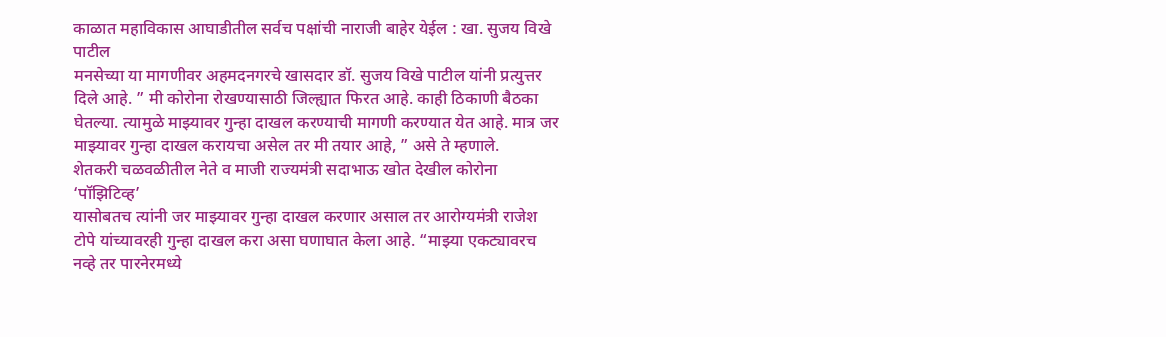काळात महाविकास आघाडीतील सर्वच पक्षांची नाराजी बाहेर येईल : खा. सुजय विखे पाटील
मनसेच्या या मागणीवर अहमदनगरचे खासदार डॉ. सुजय विखे पाटील यांनी प्रत्युत्तर दिले आहे. ” मी कोरोना रोखण्यासाठी जिल्ह्यात फिरत आहे. काही ठिकाणी बैठका घेतल्या. त्यामुळे माझ्यावर गुन्हा दाखल करण्याची मागणी करण्यात येत आहे. मात्र जर माझ्यावर गुन्हा दाखल करायचा असेल तर मी तयार आहे, ” असे ते म्हणाले.
शेतकरी चळवळीतील नेते व माजी राज्यमंत्री सदाभाऊ खोत देखील कोरोना ‘पॉझिटिव्ह’
यासोबतच त्यांनी जर माझ्यावर गुन्हा दाखल करणार असाल तर आरोग्यमंत्री राजेश टोपे यांच्यावरही गुन्हा दाखल करा असा घणाघात केला आहे. “माझ्या एकट्यावरच नव्हे तर पारनेरमध्ये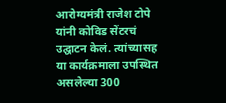आरोग्यमंत्री राजेश टोपे यांनी कोविड सेंटरचं उद्घाटन केलं. त्यांच्यासह या कार्यक्रमाला उपस्थित असलेल्या 300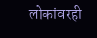लोकांवरही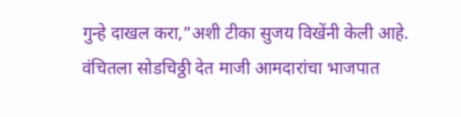गुन्हे दाखल करा,”अशी टीका सुजय विखेंनी केली आहे.
वंचितला सोडचिठ्ठी देत माजी आमदारांचा भाजपात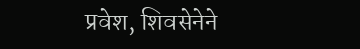प्रवेश, शिवसेनेने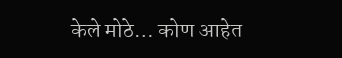केले मोठे… कोण आहेत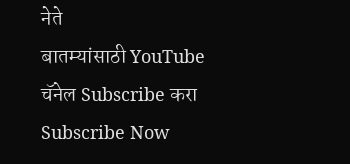नेते
बातम्यांसाठी YouTube चॅनेल Subscribe करा
Subscribe Now